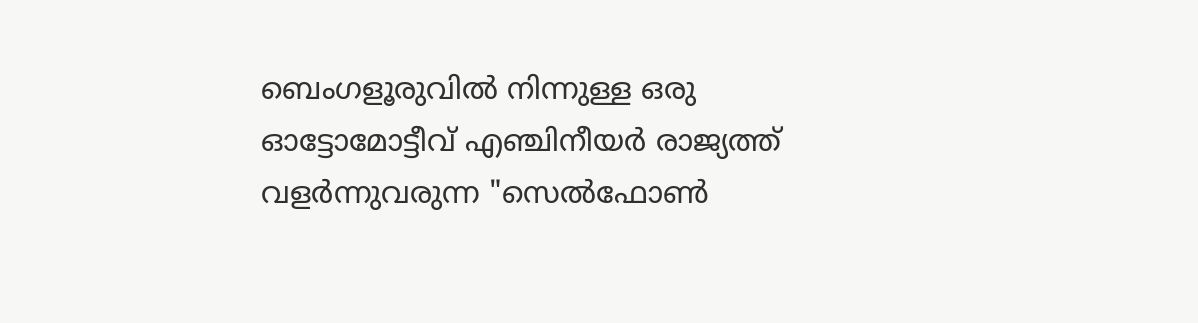ബെംഗളൂരുവിൽ നിന്നുള്ള ഒരു ഓട്ടോമോട്ടീവ് എഞ്ചിനീയർ രാജ്യത്ത് വളർന്നുവരുന്ന "സെൽഫോൺ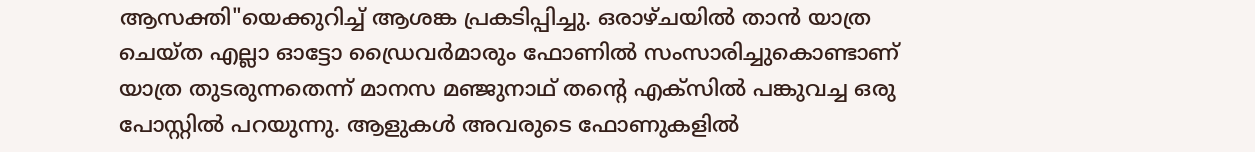ആസക്തി"യെക്കുറിച്ച് ആശങ്ക പ്രകടിപ്പിച്ചു. ഒരാഴ്ചയിൽ താൻ യാത്ര ചെയ്ത എല്ലാ ഓട്ടോ ഡ്രൈവർമാരും ഫോണിൽ സംസാരിച്ചുകൊണ്ടാണ് യാത്ര തുടരുന്നതെന്ന് മാനസ മഞ്ജുനാഥ് തന്റെ എക്സിൽ പങ്കുവച്ച ഒരു പോസ്റ്റിൽ പറയുന്നു. ആളുകൾ അവരുടെ ഫോണുകളിൽ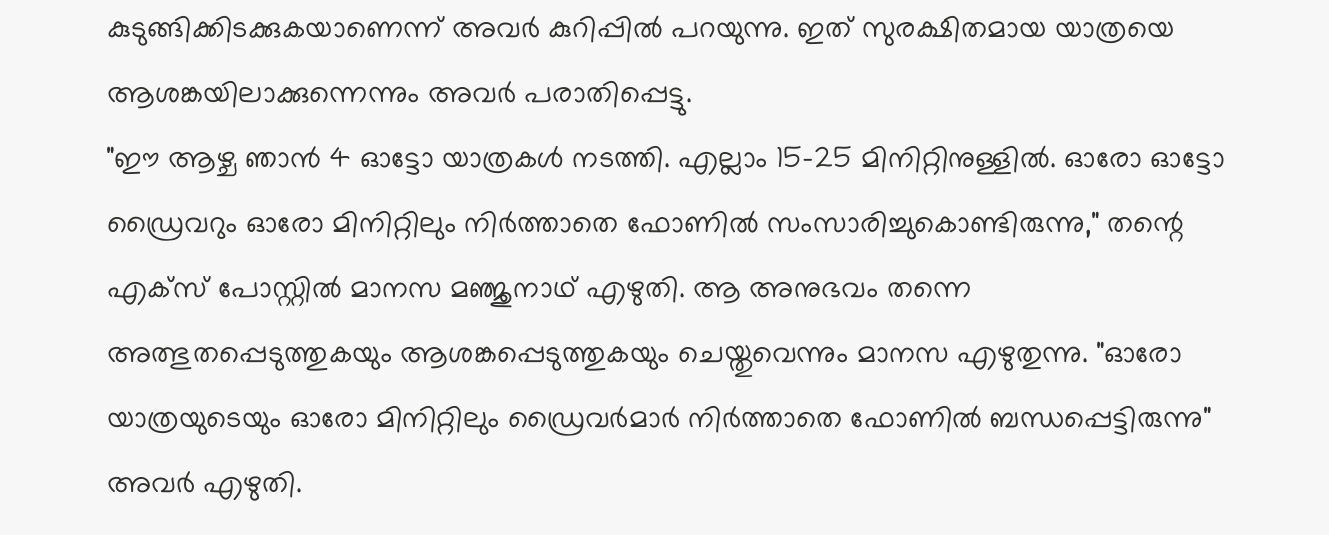കുടുങ്ങിക്കിടക്കുകയാണെന്ന് അവർ കുറിപ്പിൽ പറയുന്നു. ഇത് സുരക്ഷിതമായ യാത്രയെ ആശങ്കയിലാക്കുന്നെന്നും അവർ പരാതിപ്പെട്ടു.
"ഈ ആഴ്ച ഞാൻ 4 ഓട്ടോ യാത്രകൾ നടത്തി. എല്ലാം 15-25 മിനിറ്റിനുള്ളിൽ. ഓരോ ഓട്ടോ ഡ്രൈവറും ഓരോ മിനിറ്റിലും നിർത്താതെ ഫോണിൽ സംസാരിച്ചുകൊണ്ടിരുന്നു," തന്റെ എക്സ് പോസ്റ്റിൽ മാനസ മഞ്ജുനാഥ് എഴുതി. ആ അനുഭവം തന്നെ അത്ഭുതപ്പെടുത്തുകയും ആശങ്കപ്പെടുത്തുകയും ചെയ്തുവെന്നും മാനസ എഴുതുന്നു. "ഓരോ യാത്രയുടെയും ഓരോ മിനിറ്റിലും ഡ്രൈവർമാർ നിർത്താതെ ഫോണിൽ ബന്ധപ്പെട്ടിരുന്നു" അവർ എഴുതി.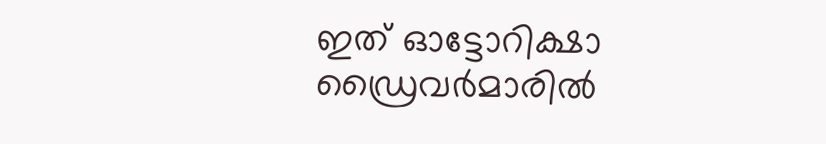ഇത് ഓട്ടോറിക്ഷാ ഡ്രൈവർമാരിൽ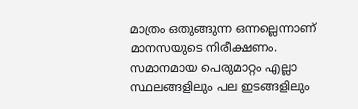മാത്രം ഒതുങ്ങുന്ന ഒന്നല്ലെന്നാണ് മാനസയുടെ നിരീക്ഷണം. സമാനമായ പെരുമാറ്റം എല്ലാ സ്ഥലങ്ങളിലും പല ഇടങ്ങളിലും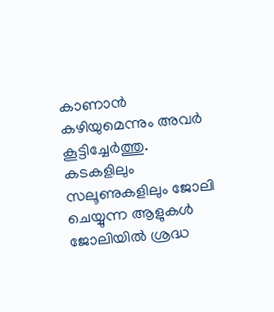കാണാൻ കഴിയുമെന്നും അവർ കൂട്ടിച്ചേർത്തു. കടകളിലും സലൂണുകളിലും ജോലി ചെയ്യുന്ന ആളുകൾ ജോലിയിൽ ശ്രദ്ധ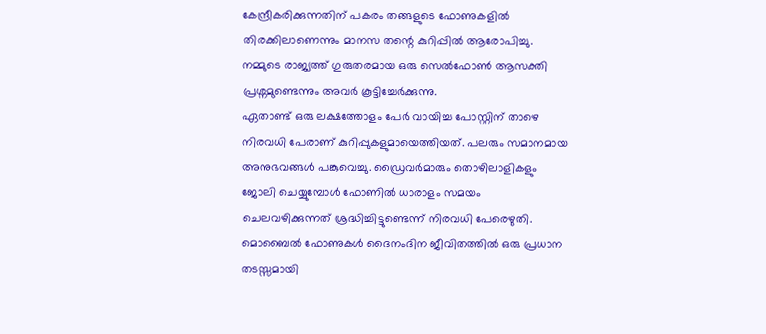കേന്ദ്രീകരിക്കുന്നതിന് പകരം തങ്ങളുടെ ഫോണുകളിൽ തിരക്കിലാണെന്നും മാനസ തന്റെ കുറിപ്പിൽ ആരോപിച്ചു. നമ്മുടെ രാജ്യത്ത് ഗുരുതരമായ ഒരു സെൽഫോൺ ആസക്തി പ്രശ്നമുണ്ടെന്നും അവർ കൂട്ടിച്ചേർക്കുന്നു.
ഏതാണ്ട് ഒരു ലക്ഷത്തോളം പേർ വായിച്ച പോസ്റ്റിന് താഴെ നിരവധി പേരാണ് കുറിപ്പുകളുമായെത്തിയത്. പലരും സമാനമായ അനുഭവങ്ങൾ പങ്കുവെച്ചു. ഡ്രൈവർമാരും തൊഴിലാളികളും ജോലി ചെയ്യുമ്പോൾ ഫോണിൽ ധാരാളം സമയം ചെലവഴിക്കുന്നത് ശ്രദ്ധിച്ചിട്ടുണ്ടെന്ന് നിരവധി പേരെഴുതി. മൊബൈൽ ഫോണുകൾ ദൈനംദിന ജീവിതത്തിൽ ഒരു പ്രധാന തടസ്സമായി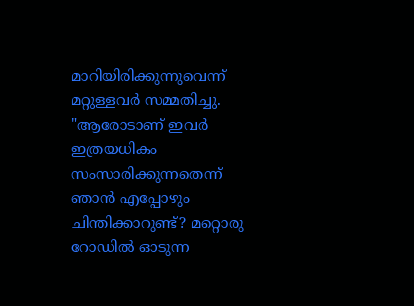മാറിയിരിക്കുന്നുവെന്ന് മറ്റുള്ളവർ സമ്മതിച്ചു. "ആരോടാണ് ഇവർ ഇത്രയധികം സംസാരിക്കുന്നതെന്ന് ഞാൻ എപ്പോഴും ചിന്തിക്കാറുണ്ട്? മറ്റൊരു റോഡിൽ ഓടുന്ന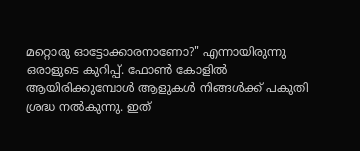മറ്റൊരു ഓട്ടോക്കാരനാണോ?" എന്നായിരുന്നു ഒരാളുടെ കുറിപ്പ്. ഫോൺ കോളിൽ ആയിരിക്കുമ്പോൾ ആളുകൾ നിങ്ങൾക്ക് പകുതി ശ്രദ്ധ നൽകുന്നു. ഇത്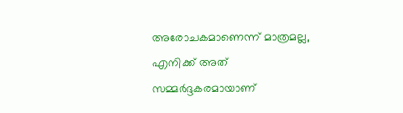അരോചകമാണെന്ന് മാത്രമല്ല, എനിക്ക് അത് സമ്മർദ്ദകരമായാണ്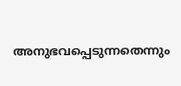അനുഭവപ്പെടുന്നതെന്നും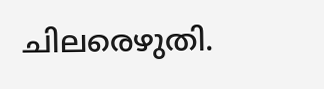ചിലരെഴുതി.